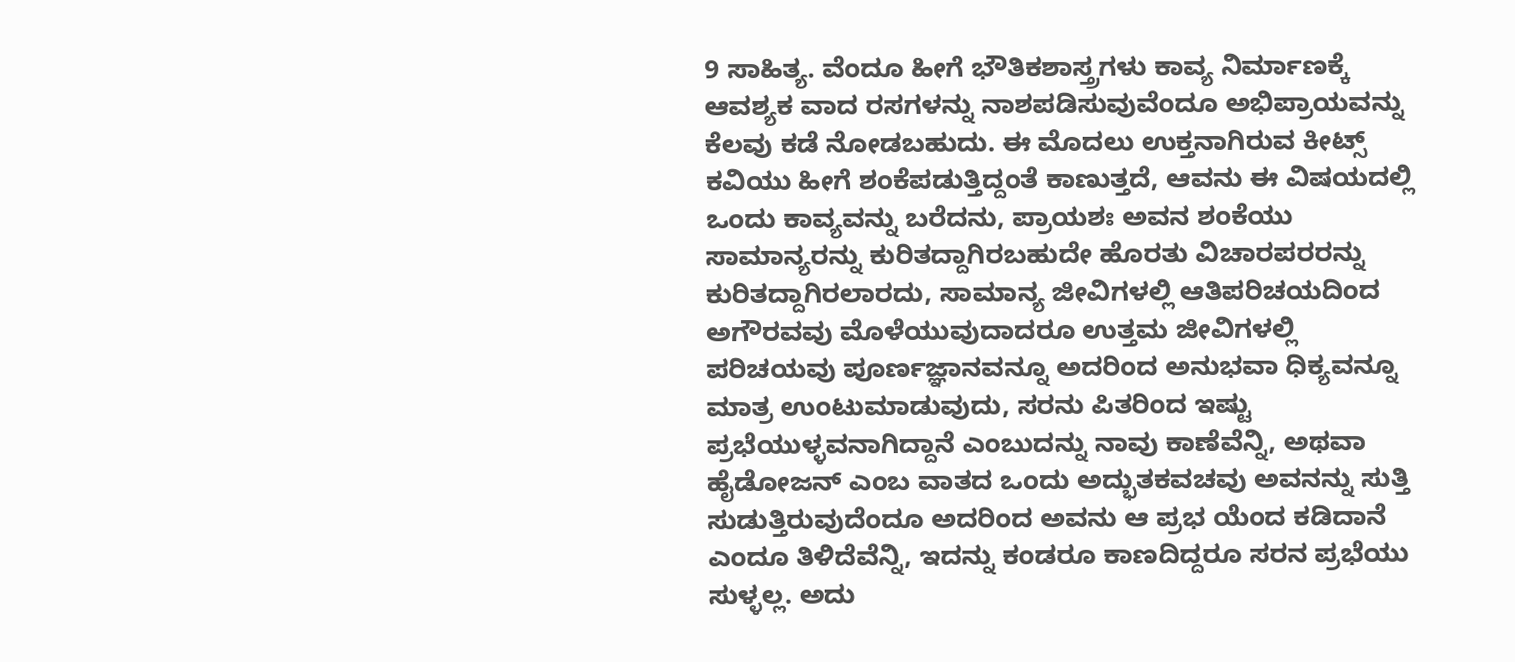9 ಸಾಹಿತ್ಯ. ವೆಂದೂ ಹೀಗೆ ಭೌತಿಕಶಾಸ್ತ್ರಗಳು ಕಾವ್ಯ ನಿರ್ಮಾಣಕ್ಕೆ ಆವಶ್ಯಕ ವಾದ ರಸಗಳನ್ನು ನಾಶಪಡಿಸುವುವೆಂದೂ ಅಭಿಪ್ರಾಯವನ್ನು ಕೆಲವು ಕಡೆ ನೋಡಬಹುದು. ಈ ಮೊದಲು ಉಕ್ತನಾಗಿರುವ ಕೀಟ್ಸ್ ಕವಿಯು ಹೀಗೆ ಶಂಕೆಪಡುತ್ತಿದ್ದಂತೆ ಕಾಣುತ್ತದೆ, ಆವನು ಈ ವಿಷಯದಲ್ಲಿ ಒಂದು ಕಾವ್ಯವನ್ನು ಬರೆದನು, ಪ್ರಾಯಶಃ ಅವನ ಶಂಕೆಯು ಸಾಮಾನ್ಯರನ್ನು ಕುರಿತದ್ದಾಗಿರಬಹುದೇ ಹೊರತು ವಿಚಾರಪರರನ್ನು ಕುರಿತದ್ದಾಗಿರಲಾರದು, ಸಾಮಾನ್ಯ ಜೀವಿಗಳಲ್ಲಿ ಆತಿಪರಿಚಯದಿಂದ ಅಗೌರವವು ಮೊಳೆಯುವುದಾದರೂ ಉತ್ತಮ ಜೀವಿಗಳಲ್ಲಿ ಪರಿಚಯವು ಪೂರ್ಣಜ್ಞಾನವನ್ನೂ ಅದರಿಂದ ಅನುಭವಾ ಧಿಕ್ಯವನ್ನೂ ಮಾತ್ರ ಉಂಟುಮಾಡುವುದು, ಸರನು ಪಿತರಿಂದ ಇಷ್ಟು ಪ್ರಭೆಯುಳ್ಳವನಾಗಿದ್ದಾನೆ ಎಂಬುದನ್ನು ನಾವು ಕಾಣೆವೆನ್ನಿ, ಅಥವಾ ಹೈಡೋಜನ್ ಎಂಬ ವಾತದ ಒಂದು ಅದ್ಭುತಕವಚವು ಅವನನ್ನು ಸುತ್ತಿ ಸುಡುತ್ತಿರುವುದೆಂದೂ ಅದರಿಂದ ಅವನು ಆ ಪ್ರಭ ಯೆಂದ ಕಡಿದಾನೆ ಎಂದೂ ತಿಳಿದೆವೆನ್ನಿ, ಇದನ್ನು ಕಂಡರೂ ಕಾಣದಿದ್ದರೂ ಸರನ ಪ್ರಭೆಯು ಸುಳ್ಳಲ್ಲ. ಅದು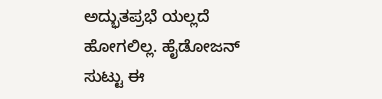ಅದ್ಭುತಪ್ರಭೆ ಯಲ್ಲದೆ ಹೋಗಲಿಲ್ಲ. ಹೈಡೋಜನ್ ಸುಟ್ಟು ಈ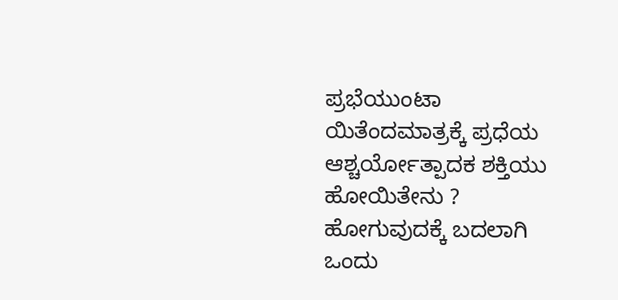ಪ್ರಭೆಯುಂಟಾ ಯಿತೆಂದಮಾತ್ರಕ್ಕೆ ಪ್ರಧೆಯ ಆಶ್ಚರ್ಯೋತ್ಪಾದಕ ಶಕ್ತಿಯು ಹೋಯಿತೇನು ? ಹೋಗುವುದಕ್ಕೆ ಬದಲಾಗಿ ಒಂದು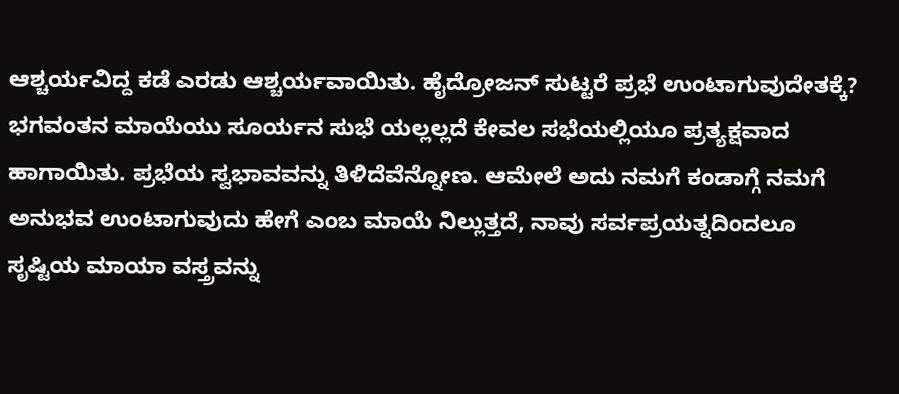ಆಶ್ಚರ್ಯವಿದ್ದ ಕಡೆ ಎರಡು ಆಶ್ಚರ್ಯವಾಯಿತು. ಹೈದ್ರೋಜನ್ ಸುಟ್ಟರೆ ಪ್ರಭೆ ಉಂಟಾಗುವುದೇತಕ್ಕೆ? ಭಗವಂತನ ಮಾಯೆಯು ಸೂರ್ಯನ ಸುಭೆ ಯಲ್ಲಲ್ಲದೆ ಕೇವಲ ಸಭೆಯಲ್ಲಿಯೂ ಪ್ರತ್ಯಕ್ಷವಾದ ಹಾಗಾಯಿತು. ಪ್ರಭೆಯ ಸ್ವಭಾವವನ್ನು ತಿಳಿದೆವೆನ್ನೋಣ. ಆಮೇಲೆ ಅದು ನಮಗೆ ಕಂಡಾಗ್ಗೆ ನಮಗೆ ಅನುಭವ ಉಂಟಾಗುವುದು ಹೇಗೆ ಎಂಬ ಮಾಯೆ ನಿಲ್ಲುತ್ತದೆ, ನಾವು ಸರ್ವಪ್ರಯತ್ನದಿಂದಲೂ ಸೃಷ್ಟಿಯ ಮಾಯಾ ವಸ್ತ್ರವನ್ನು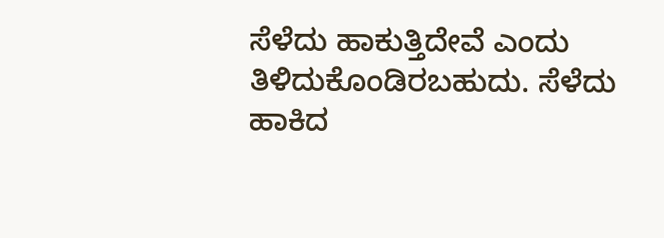ಸೆಳೆದು ಹಾಕುತ್ತಿದೇವೆ ಎಂದು ತಿಳಿದುಕೊಂಡಿರಬಹುದು. ಸೆಳೆದು ಹಾಕಿದ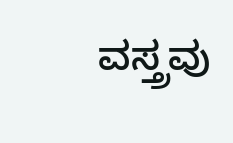ವಸ್ತ್ರವು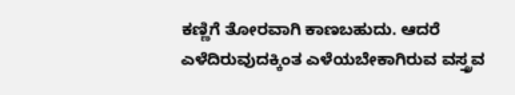ಕಣ್ಣಿಗೆ ತೋರವಾಗಿ ಕಾಣಬಹುದು. ಆದರೆ ಎಳೆದಿರುವುದಕ್ಕಿಂತ ಎಳೆಯಬೇಕಾಗಿರುವ ವಸ್ತ್ರವ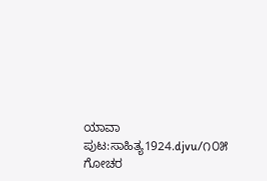ಯಾವಾ
ಪುಟ:ಸಾಹಿತ್ಯ1924.djvu/೧೦೫
ಗೋಚರ